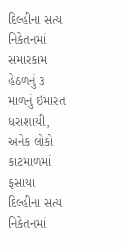દિલ્હીના સત્ય નિકેતનમાં સમારકામ હેઠળનું ૩ માળનું ઇમારત ધરાશાયી, અનેક લોકો કાટમાળમાં ફસાયા
દિલ્હીના સત્ય નિકેતનમાં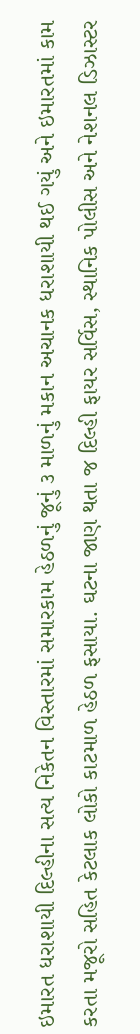ઇમારત ધરાશાયી દિલ્હીના સત્ય નિકેતન વિસ્તારમાં સમારકામ હેઠળનું જૂનું ૩ માળનું મકાન અચાનક ધરાશાયી થઈ ગયું અને ઇમારતમાં કામ કરતા મજૂરો સહિત કેટલાક લોકો કાટમાળ હેઠળ ફસાયા. ઘટના જાણ થતા જ દિલ્હી ફાયર સર્વિસ, સ્થાનિક પોલીસ અને નેશનલ ડિઝાસ્ટર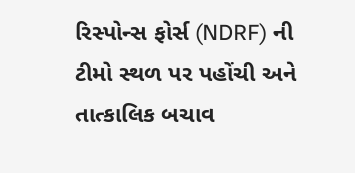રિસ્પોન્સ ફોર્સ (NDRF) ની ટીમો સ્થળ પર પહોંચી અને તાત્કાલિક બચાવ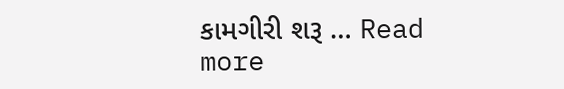કામગીરી શરૂ … Read more